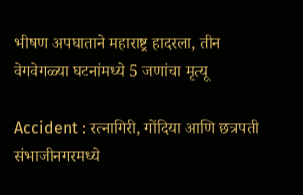भीषण अपघाताने महाराष्ट्र हादरला, तीन वेगवेगळ्या घटनांमध्ये 5 जणांचा मृत्यू

Accident : रत्नागिरी, गोंदिया आणि छत्रपती संभाजीनगरमध्ये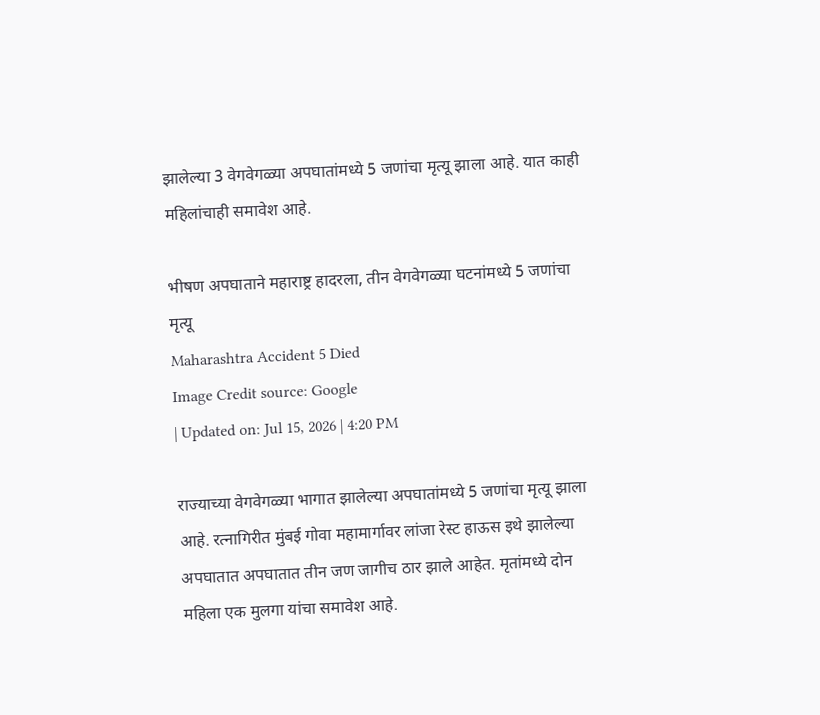झालेल्या 3 वेगवेगळ्या अपघातांमध्ये 5 जणांचा मृत्यू झाला आहे. यात काही महिलांचाही समावेश आहे.

भीषण अपघाताने महाराष्ट्र हादरला, तीन वेगवेगळ्या घटनांमध्ये 5 जणांचा मृत्यू
Maharashtra Accident 5 Died
Image Credit source: Google
| Updated on: Jul 15, 2026 | 4:20 PM

राज्याच्या वेगवेगळ्या भागात झालेल्या अपघातांमध्ये 5 जणांचा मृत्यू झाला आहे. रत्नागिरीत मुंबई गोवा महामार्गावर लांजा रेस्ट हाऊस इथे झालेल्या अपघातात अपघातात तीन जण जागीच ठार झाले आहेत. मृतांमध्ये दोन महिला एक मुलगा यांचा समावेश आहे.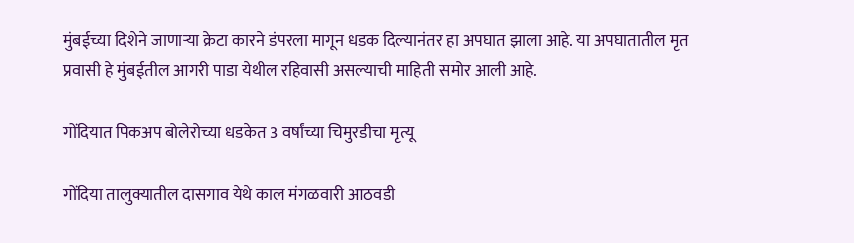मुंबईच्या दिशेने जाणाऱ्या क्रेटा कारने डंपरला मागून धडक दिल्यानंतर हा अपघात झाला आहे. या अपघातातील मृत प्रवासी हे मुंबईतील आगरी पाडा येथील रहिवासी असल्याची माहिती समोर आली आहे.

गोंदियात पिकअप बोलेरोच्या धडकेत 3 वर्षांच्या चिमुरडीचा मृत्यू

गोंदिया तालुक्यातील दासगाव येथे काल मंगळवारी आठवडी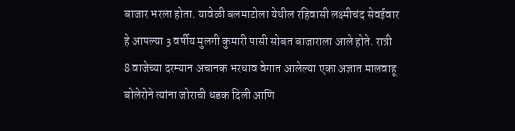बाजार भरला होता. यावेळी बलमाटोला येथील रहिवासी लक्ष्मीचंद सेवईवार हे आपल्या 3 वर्षीय मुलगी कुमारी पासी सोबत बाजाराला आले होते. रात्री 8 वाजेच्या दरम्यान अचानक भरधाव वेगात आलेल्या एका अज्ञात मालवाहू बोलेरोने त्यांना जोराची धडक दिली आणि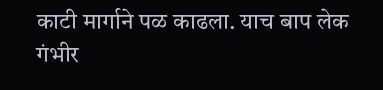काटी मार्गाने पळ काढला. याच बाप लेक गंभीर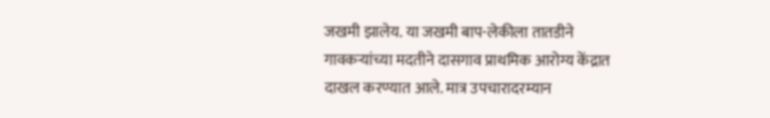जखमी झालेय. या जखमी बाप-लेकीला तातडीने गावकऱ्यांच्या मदतीने दासगाव प्राथमिक आरोग्य केंद्रात दाखल करण्यात आले. मात्र उपचारादरम्यान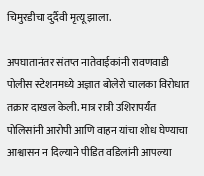चिमुरडीचा दुर्दैवी मृत्यू झाला.

अपघातानंतर संतप्त नातेवाईकांनी रावणवाडी पोलीस स्टेशनमध्ये अज्ञात बोलेरो चालका विरोधात तक्रार दाखल केली. मात्र रात्री उशिरापर्यंत पोलिसांनी आरोपी आणि वाहन यांचा शोध घेण्याचा आश्वासन न दिल्याने पीडित वडिलांनी आपल्या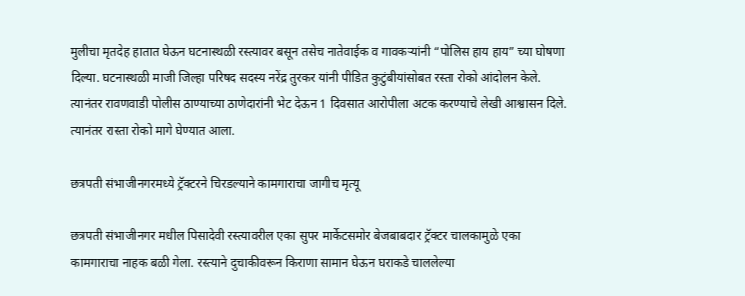मुलीचा मृतदेह हातात घेऊन घटनास्थळी रस्त्यावर बसून तसेच नातेवाईक व गावकऱ्यांनी “पोलिस हाय हाय” च्या घोषणा दिल्या. घटनास्थळी माजी जिल्हा परिषद सदस्य नरेंद्र तुरकर यांनी पीडित कुटुंबीयांसोबत रस्ता रोको आंदोलन केले. त्यानंतर रावणवाडी पोलीस ठाण्याच्या ठाणेदारांनी भेट देऊन 1 दिवसात आरोपीला अटक करण्याचे लेखी आश्वासन दिले. त्यानंतर रास्ता रोको मागे घेण्यात आला.

छत्रपती संभाजीनगरमध्ये ट्रॅक्टरने चिरडल्याने कामगाराचा जागीच मृत्यू

छत्रपती संभाजीनगर मधील पिसादेवी रस्त्यावरील एका सुपर मार्केटसमोर बेजबाबदार ट्रॅक्टर चालकामुळे एका कामगाराचा नाहक बळी गेला. रस्त्याने दुचाकीवरून किराणा सामान घेऊन घराकडे चाललेल्या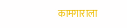कामगाराला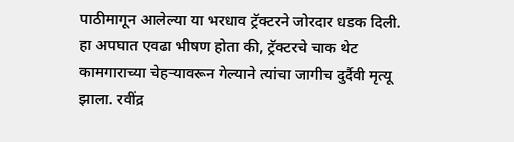पाठीमागून आलेल्या या भरधाव ट्रॅक्टरने जोरदार धडक दिली. हा अपघात एवढा भीषण होता की, ट्रॅक्टरचे चाक थेट कामगाराच्या चेहऱ्यावरून गेल्याने त्यांचा जागीच दुर्दैवी मृत्यू झाला. रवींद्र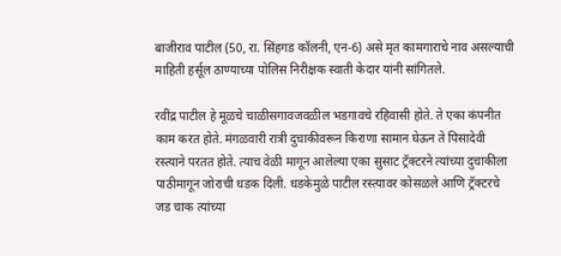बाजीराव पाटील (50, रा. सिंहगड कॉलनी, एन-6) असे मृत कामगाराचे नाव असल्याची माहिती हर्सूल ठाण्याच्या पोलिस निरीक्षक स्वाती केदार यांनी सांगितले.

रवींद्र पाटील हे मूळचे चाळीसगावजवळील भडगावचे रहिवासी होते. ते एका कंपनीत काम करत होते. मंगळवारी रात्री दुचाकीवरून किराणा सामान घेऊन ते पिसादेवी रस्त्याने परतत होते. त्याच वेळी मागून आलेल्या एका सुसाट ट्रॅक्टरने त्यांच्या दुचाकीला पाठीमागून जोराची धडक दिली. धडकेमुळे पाटील रस्त्यावर कोसळले आणि ट्रॅक्टरचे जड चाक त्यांच्या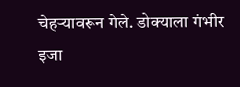चेहऱ्यावरून गेले. डोक्याला गंभीर इजा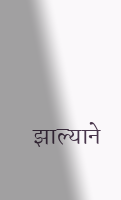झाल्याने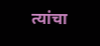त्यांचा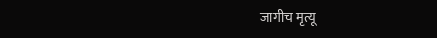जागीच मृत्यू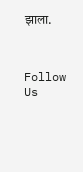झाला.



Follow Us